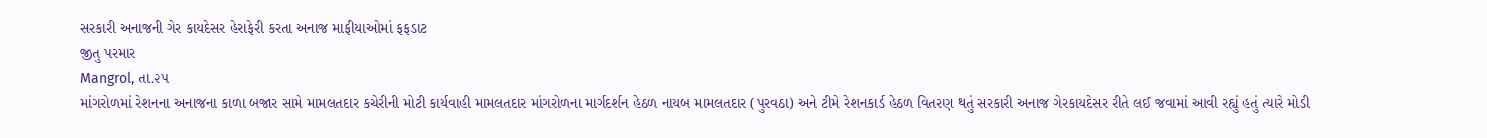સરકારી અનાજની ગેર કાયદેસર હેરાફેરી કરતા અનાજ માફીયાઓમાં ફફડાટ
જીતુ પરમાર
Mangrol, તા.૨૫
માંગરોળમાં રેશનના અનાજના કાળા બજાર સામે મામલતદાર કચેરીની મોટી કાર્યવાહી મામલતદાર માંગરોળના માર્ગદર્શન હેઠળ નાયબ મામલતદાર (પુરવઠા) અને ટીમે રેશનકાર્ડ હેઠળ વિતરણ થતું સરકારી અનાજ ગેરકાયદેસર રીતે લઈ જવામાં આવી રહ્યું હતું ત્યારે મોડી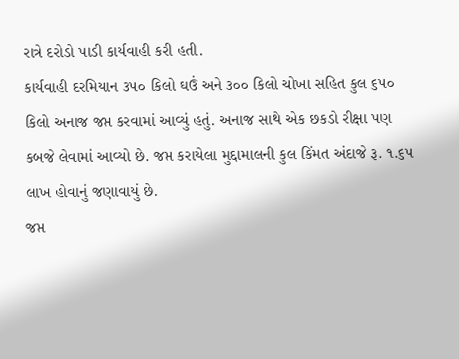રાત્રે દરોડો પાડી કાર્યવાહી કરી હતી.
કાર્યવાહી દરમિયાન ૩૫૦ કિલો ઘઉં અને ૩૦૦ કિલો ચોખા સહિત કુલ ૬૫૦ કિલો અનાજ જપ્ત કરવામાં આવ્યું હતું. અનાજ સાથે એક છકડો રીક્ષા પણ કબજે લેવામાં આવ્યો છે. જપ્ત કરાયેલા મુદ્દામાલની કુલ કિંમત અંદાજે રૂ. ૧.૬૫ લાખ હોવાનું જણાવાયું છે.
જપ્ત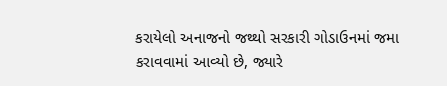કરાયેલો અનાજનો જથ્થો સરકારી ગોડાઉનમાં જમા કરાવવામાં આવ્યો છે, જ્યારે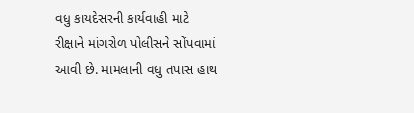વધુ કાયદેસરની કાર્યવાહી માટે રીક્ષાને માંગરોળ પોલીસને સોંપવામાં આવી છે. મામલાની વધુ તપાસ હાથ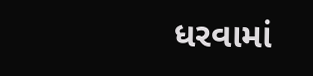ધરવામાં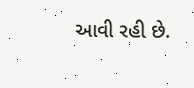આવી રહી છે.